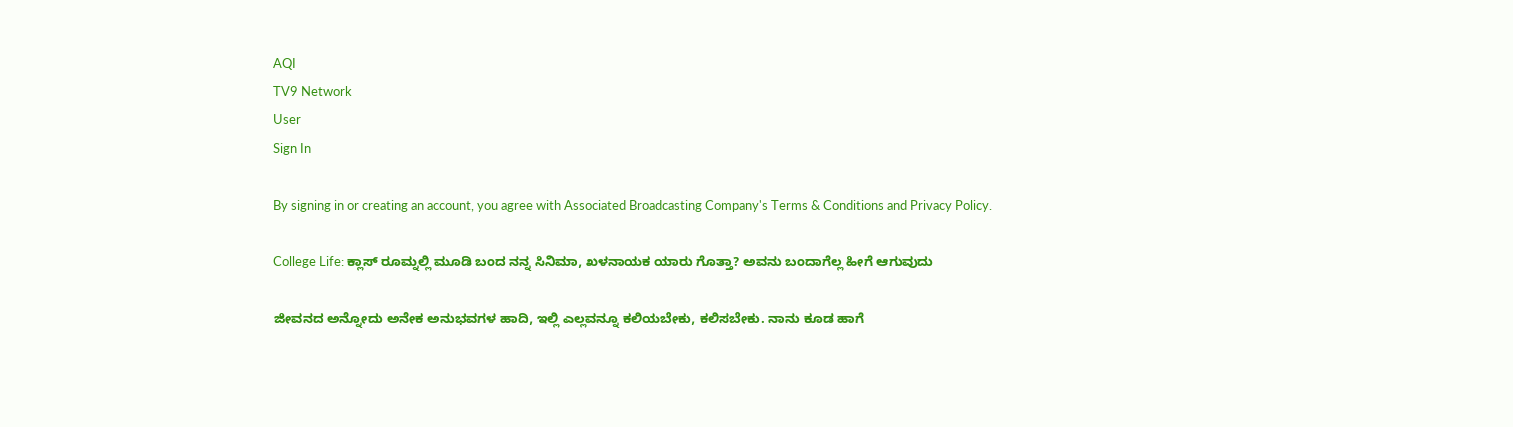AQI
TV9 Network
User
Sign In

By signing in or creating an account, you agree with Associated Broadcasting Company's Terms & Conditions and Privacy Policy.

College Life: ಕ್ಲಾಸ್ ರೂಮ್ನಲ್ಲಿ ಮೂಡಿ ಬಂದ ನನ್ನ ಸಿನಿಮಾ, ಖಳನಾಯಕ ಯಾರು ಗೊತ್ತಾ? ಅವನು ಬಂದಾಗೆಲ್ಲ ಹೀಗೆ ಆಗುವುದು

ಜೀವನದ ಅನ್ನೋದು ಅನೇಕ ಅನುಭವಗಳ ಹಾದಿ, ಇಲ್ಲಿ ಎಲ್ಲವನ್ನೂ ಕಲಿಯಬೇಕು, ಕಲಿಸಬೇಕು. ನಾನು ಕೂಡ ಹಾಗೆ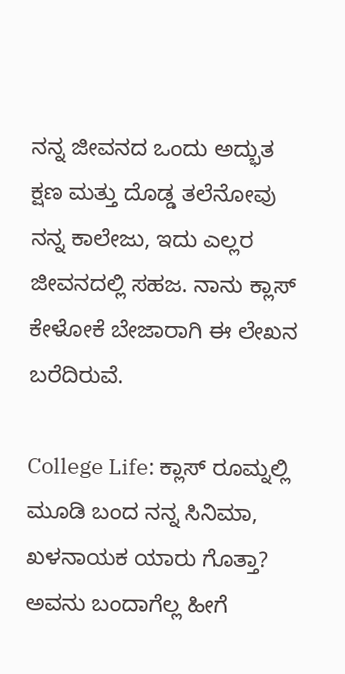ನನ್ನ ಜೀವನದ ಒಂದು ಅದ್ಭುತ ಕ್ಷಣ ಮತ್ತು ದೊಡ್ಡ ತಲೆನೋವು ನನ್ನ ಕಾಲೇಜು, ಇದು ಎಲ್ಲರ ಜೀವನದಲ್ಲಿ ಸಹಜ. ನಾನು ಕ್ಲಾಸ್ ಕೇಳೋಕೆ ಬೇಜಾರಾಗಿ ಈ ಲೇಖನ ಬರೆದಿರುವೆ.

College Life: ಕ್ಲಾಸ್ ರೂಮ್ನಲ್ಲಿ ಮೂಡಿ ಬಂದ ನನ್ನ ಸಿನಿಮಾ, ಖಳನಾಯಕ ಯಾರು ಗೊತ್ತಾ? ಅವನು ಬಂದಾಗೆಲ್ಲ ಹೀಗೆ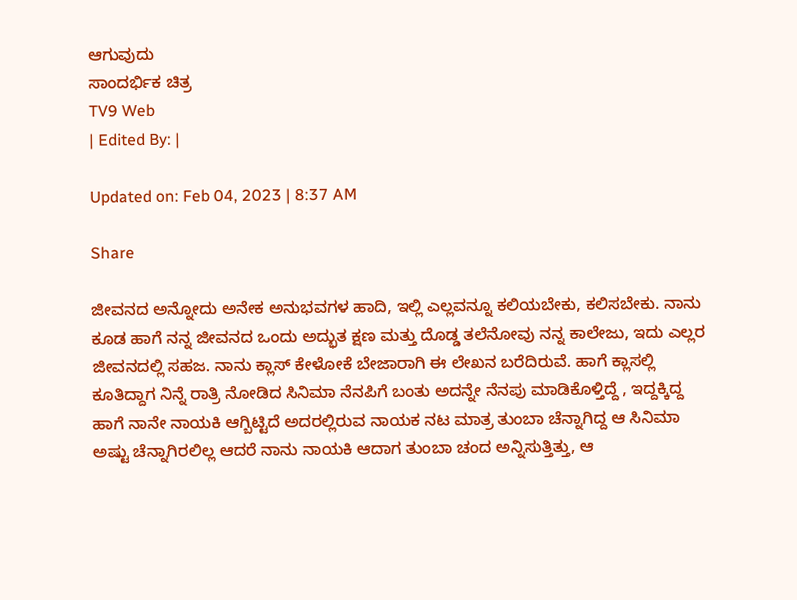ಆಗುವುದು
ಸಾಂದರ್ಭಿಕ ಚಿತ್ರ
TV9 Web
| Edited By: |

Updated on: Feb 04, 2023 | 8:37 AM

Share

ಜೀವನದ ಅನ್ನೋದು ಅನೇಕ ಅನುಭವಗಳ ಹಾದಿ, ಇಲ್ಲಿ ಎಲ್ಲವನ್ನೂ ಕಲಿಯಬೇಕು, ಕಲಿಸಬೇಕು. ನಾನು ಕೂಡ ಹಾಗೆ ನನ್ನ ಜೀವನದ ಒಂದು ಅದ್ಭುತ ಕ್ಷಣ ಮತ್ತು ದೊಡ್ಡ ತಲೆನೋವು ನನ್ನ ಕಾಲೇಜು, ಇದು ಎಲ್ಲರ ಜೀವನದಲ್ಲಿ ಸಹಜ. ನಾನು ಕ್ಲಾಸ್ ಕೇಳೋಕೆ ಬೇಜಾರಾಗಿ ಈ ಲೇಖನ ಬರೆದಿರುವೆ. ಹಾಗೆ ಕ್ಲಾಸಲ್ಲಿ ಕೂತಿದ್ದಾಗ ನಿನ್ನೆ ರಾತ್ರಿ ನೋಡಿದ ಸಿನಿಮಾ ನೆನಪಿಗೆ ಬಂತು ಅದನ್ನೇ ನೆನಪು ಮಾಡಿಕೊಳ್ತಿದ್ದೆ , ಇದ್ದಕ್ಕಿದ್ದ ಹಾಗೆ ನಾನೇ ನಾಯಕಿ ಆಗ್ಬಿಟ್ಟಿದೆ ಅದರಲ್ಲಿರುವ ನಾಯಕ ನಟ ಮಾತ್ರ ತುಂಬಾ ಚೆನ್ನಾಗಿದ್ದ ಆ ಸಿನಿಮಾ ಅಷ್ಟು ಚೆನ್ನಾಗಿರಲಿಲ್ಲ ಆದರೆ ನಾನು ನಾಯಕಿ ಆದಾಗ ತುಂಬಾ ಚಂದ ಅನ್ನಿಸುತ್ತಿತ್ತು, ಆ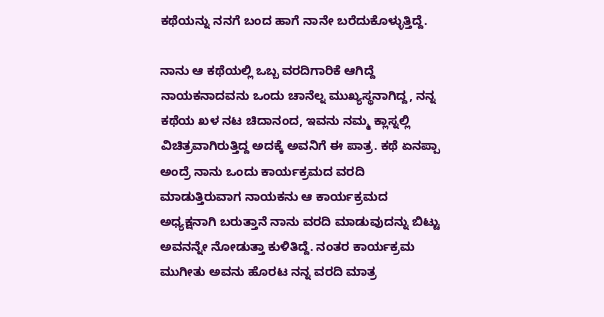ಕಥೆಯನ್ನು ನನಗೆ ಬಂದ ಹಾಗೆ ನಾನೇ ಬರೆದುಕೊಳ್ಳುತ್ತಿದ್ದೆ.

ನಾನು ಆ ಕಥೆಯಲ್ಲಿ ಒಬ್ಬ ವರದಿಗಾರಿಕೆ ಆಗಿದ್ದೆ ನಾಯಕನಾದವನು ಒಂದು ಚಾನೆಲ್ನ ಮುಖ್ಯಸ್ಥನಾಗಿದ್ದ, ನನ್ನ ಕಥೆಯ ಖಳ ನಟ ಚಿದಾನಂದ, ಇವನು ನಮ್ಮ ಕ್ಲಾಸ್ನಲ್ಲಿ ವಿಚಿತ್ರವಾಗಿರುತ್ತಿದ್ದ ಅದಕ್ಕೆ ಅವನಿಗೆ ಈ ಪಾತ್ರ. ಕಥೆ ಏನಪ್ಪಾ ಅಂದ್ರೆ ನಾನು ಒಂದು ಕಾರ್ಯಕ್ರಮದ ವರದಿ ಮಾಡುತ್ತಿರುವಾಗ ನಾಯಕನು ಆ ಕಾರ್ಯಕ್ರಮದ ಅಧ್ಯಕ್ಷನಾಗಿ ಬರುತ್ತಾನೆ ನಾನು ವರದಿ ಮಾಡುವುದನ್ನು ಬಿಟ್ಟು ಅವನನ್ನೇ ನೋಡುತ್ತಾ ಕುಳಿತಿದ್ದೆ. ನಂತರ ಕಾರ್ಯಕ್ರಮ ಮುಗೀತು ಅವನು ಹೊರಟ ನನ್ನ ವರದಿ ಮಾತ್ರ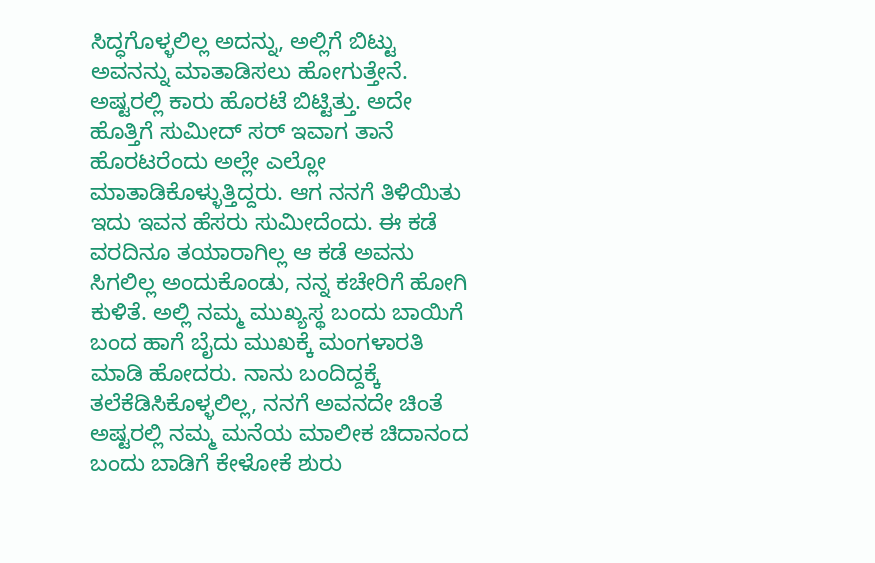ಸಿದ್ಧಗೊಳ್ಳಲಿಲ್ಲ ಅದನ್ನು, ಅಲ್ಲಿಗೆ ಬಿಟ್ಟು ಅವನನ್ನು ಮಾತಾಡಿಸಲು ಹೋಗುತ್ತೇನೆ. ಅಷ್ಟರಲ್ಲಿ ಕಾರು ಹೊರಟೆ ಬಿಟ್ಟಿತ್ತು. ಅದೇ ಹೊತ್ತಿಗೆ ಸುಮೀದ್ ಸರ್ ಇವಾಗ ತಾನೆ ಹೊರಟರೆಂದು ಅಲ್ಲೇ ಎಲ್ಲೋ ಮಾತಾಡಿಕೊಳ್ಳುತ್ತಿದ್ದರು. ಆಗ ನನಗೆ ತಿಳಿಯಿತು ಇದು ಇವನ ಹೆಸರು ಸುಮೀದೆಂದು. ಈ ಕಡೆ ವರದಿನೂ ತಯಾರಾಗಿಲ್ಲ ಆ ಕಡೆ ಅವನು ಸಿಗಲಿಲ್ಲ ಅಂದುಕೊಂಡು, ನನ್ನ ಕಚೇರಿಗೆ ಹೋಗಿ ಕುಳಿತೆ. ಅಲ್ಲಿ ನಮ್ಮ ಮುಖ್ಯಸ್ಥ ಬಂದು ಬಾಯಿಗೆ ಬಂದ ಹಾಗೆ ಬೈದು ಮುಖಕ್ಕೆ ಮಂಗಳಾರತಿ ಮಾಡಿ ಹೋದರು. ನಾನು ಬಂದಿದ್ದಕ್ಕೆ ತಲೆಕೆಡಿಸಿಕೊಳ್ಳಲಿಲ್ಲ, ನನಗೆ ಅವನದೇ ಚಿಂತೆ ಅಷ್ಟರಲ್ಲಿ ನಮ್ಮ ಮನೆಯ ಮಾಲೀಕ ಚಿದಾನಂದ ಬಂದು ಬಾಡಿಗೆ ಕೇಳೋಕೆ ಶುರು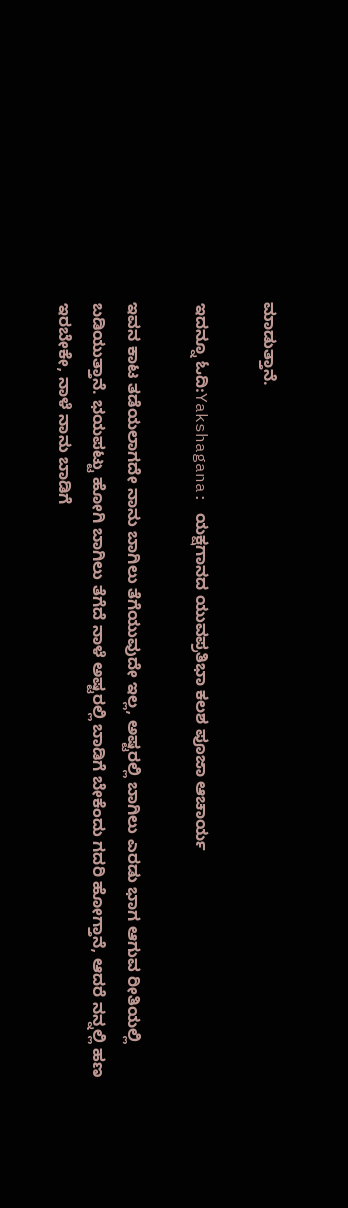ಮಾಡುತ್ತಾನೆ.

ಇದನ್ನೂ ಓದಿ:Yakshagana: ಯಕ್ಷಗಾನದ ಯುವಪ್ರತಿಭಾ ಕಲಶ ಪೂಜಾ ಆಚಾರ್ಯ

ಇವನ ಕಾಟ ತಡೆಯಲಾಗದೇ ನಾನು ಬಾಗಿಲು ತೆಗೆಯುವುದೇ ಇಲ್ಲ, ಅಷ್ಟರಲ್ಲಿ ಬಾಗಿಲು ಎರಡು ಭಾಗ ಆಗುವ ರೀತಿಯಲ್ಲಿ ಬಡಿಯುತ್ತಾನೆ. ಭಯಪಟ್ಟು ಹೋಗಿ ಬಾಗಿಲು ತೆಗೆದೆ ನಾಳೆ ಅಷ್ಟರಲ್ಲಿ ಬಾಡಿಗೆ ಬೇಕೆಂದು ಗದರಿ ಹೋಗ್ತಾನೆ, ಆದರೆ ನನ್ನಲ್ಲಿ ಹಣ ಇರಬೇಕೇ, ನಾಳೆ ನಾನು ಬಾಡಿಗೆ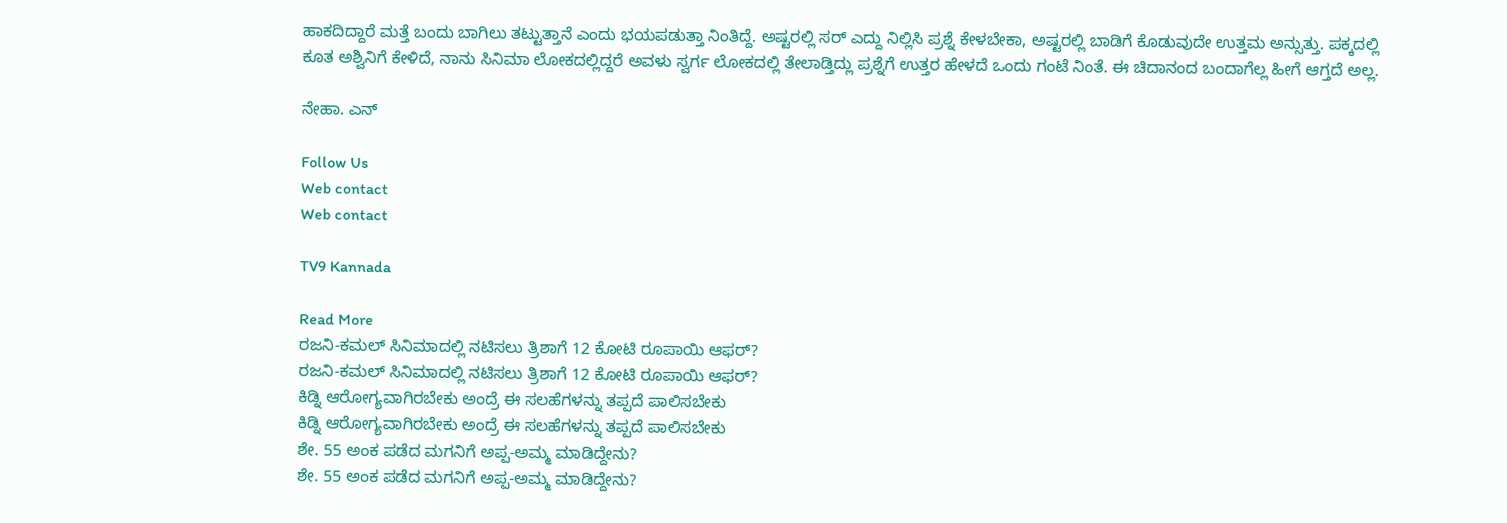ಹಾಕದಿದ್ದಾರೆ ಮತ್ತೆ ಬಂದು ಬಾಗಿಲು ತಟ್ಟುತ್ತಾನೆ ಎಂದು ಭಯಪಡುತ್ತಾ ನಿಂತಿದ್ದೆ. ಅಷ್ಟರಲ್ಲಿ ಸರ್ ಎದ್ದು ನಿಲ್ಲಿಸಿ ಪ್ರಶ್ನೆ ಕೇಳಬೇಕಾ, ಅಷ್ಟರಲ್ಲಿ ಬಾಡಿಗೆ ಕೊಡುವುದೇ ಉತ್ತಮ ಅನ್ಸುತ್ತು. ಪಕ್ಕದಲ್ಲಿ ಕೂತ ಅಶ್ವಿನಿಗೆ ಕೇಳಿದೆ, ನಾನು ಸಿನಿಮಾ ಲೋಕದಲ್ಲಿದ್ದರೆ ಅವಳು ಸ್ವರ್ಗ ಲೋಕದಲ್ಲಿ ತೇಲಾಡ್ತಿದ್ಲು ಪ್ರಶ್ನೆಗೆ ಉತ್ತರ ಹೇಳದೆ ಒಂದು ಗಂಟೆ ನಿಂತೆ. ಈ ಚಿದಾನಂದ ಬಂದಾಗೆಲ್ಲ ಹೀಗೆ ಆಗ್ತದೆ ಅಲ್ಲ.

ನೇಹಾ. ಎನ್

Follow Us
Web contact
Web contact

TV9 Kannada

Read More
ರಜನಿ-ಕಮಲ್ ಸಿನಿಮಾದಲ್ಲಿ ನಟಿಸಲು ತ್ರಿಶಾಗೆ 12 ಕೋಟಿ ರೂಪಾಯಿ ಆಫರ್?
ರಜನಿ-ಕಮಲ್ ಸಿನಿಮಾದಲ್ಲಿ ನಟಿಸಲು ತ್ರಿಶಾಗೆ 12 ಕೋಟಿ ರೂಪಾಯಿ ಆಫರ್?
ಕಿಡ್ನಿ ಆರೋಗ್ಯವಾಗಿರಬೇಕು ಅಂದ್ರೆ ಈ ಸಲಹೆಗಳನ್ನು ತಪ್ಪದೆ ಪಾಲಿಸಬೇಕು
ಕಿಡ್ನಿ ಆರೋಗ್ಯವಾಗಿರಬೇಕು ಅಂದ್ರೆ ಈ ಸಲಹೆಗಳನ್ನು ತಪ್ಪದೆ ಪಾಲಿಸಬೇಕು
ಶೇ. 55 ಅಂಕ ಪಡೆದ ಮಗನಿಗೆ ಅಪ್ಪ-ಅಮ್ಮ ಮಾಡಿದ್ದೇನು?
ಶೇ. 55 ಅಂಕ ಪಡೆದ ಮಗನಿಗೆ ಅಪ್ಪ-ಅಮ್ಮ ಮಾಡಿದ್ದೇನು?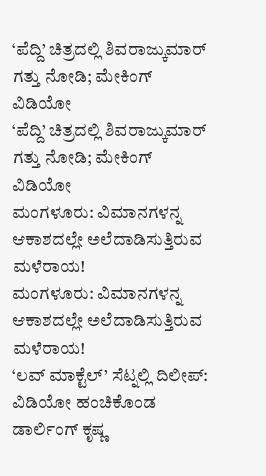‘ಪೆದ್ದಿ’ ಚಿತ್ರದಲ್ಲಿ ಶಿವರಾಜ್ಕುಮಾರ್ ಗತ್ತು ನೋಡಿ; ಮೇಕಿಂಗ್ ವಿಡಿಯೋ
‘ಪೆದ್ದಿ’ ಚಿತ್ರದಲ್ಲಿ ಶಿವರಾಜ್ಕುಮಾರ್ ಗತ್ತು ನೋಡಿ; ಮೇಕಿಂಗ್ ವಿಡಿಯೋ
ಮಂಗಳೂರು: ವಿಮಾನಗಳನ್ನ ಆಕಾಶದಲ್ಲೇ ಅಲೆದಾಡಿಸುತ್ತಿರುವ ಮಳೆರಾಯ!
ಮಂಗಳೂರು: ವಿಮಾನಗಳನ್ನ ಆಕಾಶದಲ್ಲೇ ಅಲೆದಾಡಿಸುತ್ತಿರುವ ಮಳೆರಾಯ!
‘ಲವ್ ಮಾಕ್ಟೆಲ್’ ಸೆಟ್ನಲ್ಲಿ ದಿಲೀಪ್: ವಿಡಿಯೋ ಹಂಚಿಕೊಂಡ ಡಾರ್ಲಿಂಗ್ ಕೃಷ್ಣ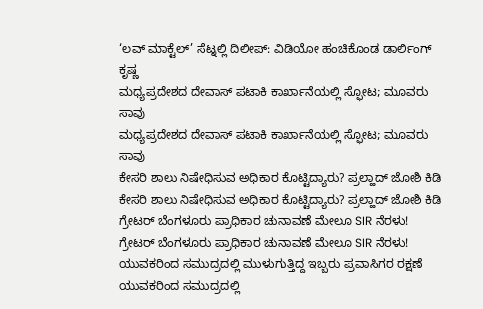‘ಲವ್ ಮಾಕ್ಟೆಲ್’ ಸೆಟ್ನಲ್ಲಿ ದಿಲೀಪ್: ವಿಡಿಯೋ ಹಂಚಿಕೊಂಡ ಡಾರ್ಲಿಂಗ್ ಕೃಷ್ಣ
ಮಧ್ಯಪ್ರದೇಶದ ದೇವಾಸ್ ಪಟಾಕಿ ಕಾರ್ಖಾನೆಯಲ್ಲಿ ಸ್ಫೋಟ; ಮೂವರು ಸಾವು
ಮಧ್ಯಪ್ರದೇಶದ ದೇವಾಸ್ ಪಟಾಕಿ ಕಾರ್ಖಾನೆಯಲ್ಲಿ ಸ್ಫೋಟ; ಮೂವರು ಸಾವು
ಕೇಸರಿ ಶಾಲು ನಿಷೇಧಿಸುವ ಅಧಿಕಾರ ಕೊಟ್ಟಿದ್ಯಾರು? ಪ್ರಲ್ಹಾದ್ ಜೋಶಿ ಕಿಡಿ
ಕೇಸರಿ ಶಾಲು ನಿಷೇಧಿಸುವ ಅಧಿಕಾರ ಕೊಟ್ಟಿದ್ಯಾರು? ಪ್ರಲ್ಹಾದ್ ಜೋಶಿ ಕಿಡಿ
ಗ್ರೇಟರ್ ಬೆಂಗಳೂರು ಪ್ರಾಧಿಕಾರ ಚುನಾವಣೆ ಮೇಲೂ SIR ನೆರಳು!
ಗ್ರೇಟರ್ ಬೆಂಗಳೂರು ಪ್ರಾಧಿಕಾರ ಚುನಾವಣೆ ಮೇಲೂ SIR ನೆರಳು!
ಯುವಕರಿಂದ ಸಮುದ್ರದಲ್ಲಿ ಮುಳುಗುತ್ತಿದ್ದ ಇಬ್ಬರು ಪ್ರವಾಸಿಗರ ರಕ್ಷಣೆ
ಯುವಕರಿಂದ ಸಮುದ್ರದಲ್ಲಿ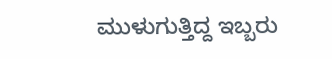ಮುಳುಗುತ್ತಿದ್ದ ಇಬ್ಬರು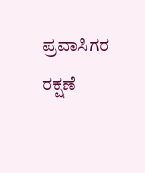ಪ್ರವಾಸಿಗರ ರಕ್ಷಣೆ